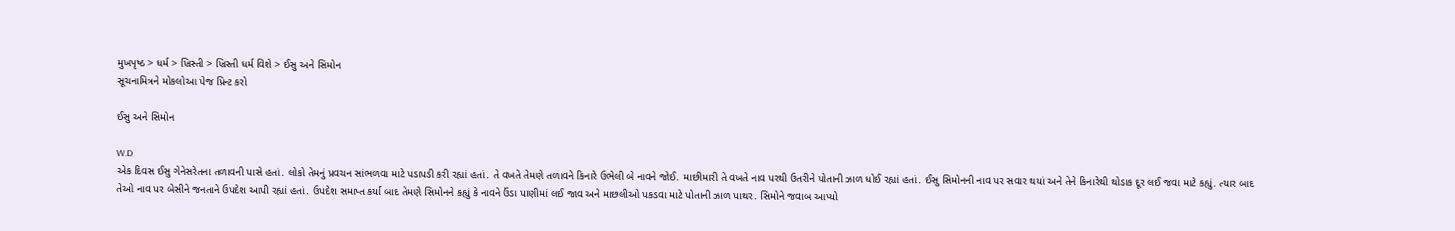મુખપૃષ્ઠ > ધર્મ > ખ્રિસ્તી > ખ્રિસ્તી ધર્મ વિશે > ઈસુ અને સિમોન
સૂચનામિત્રને મોકલોઆ પેજ પ્રિન્ટ કરો

ઈસુ અને સિમોન

W.D
એક દિવસ ઈસુ ગેનેસરેતના તળાવની પાસે હતાં. લોકો તેમનું પ્રવચન સાંભળવા માટે પડાપડી કરી રહ્યાં હતાં. તે વખતે તેમણે તળાવને કિનારે ઉભેલી બે નાવને જોઈ. માછીમારી તે વખતે નાવ પરથી ઉતરીને પોતાની ઝાળ ધોઈ રહ્યાં હતાં. ઈસુ સિમોનની નાવ પર સવાર થયાં અને તેને કિનારેથી થોડાક દૂર લઈ જવા માટે કહ્યું. ત્યાર બાદ તેઓ નાવ પર બેસીને જનતાને ઉપદેશ આપી રહ્યાં હતાં. ઉપદેશ સમાપ્ત કર્યા બાદ તેમણે સિમોનને કહ્યું કે નાવને ઉંડા પાણીમાં લઈ જાવ અને માછલીઓ પકડવા માટે પોતાની ઝાળ પાથર. સિમોને જવાબ આપ્યો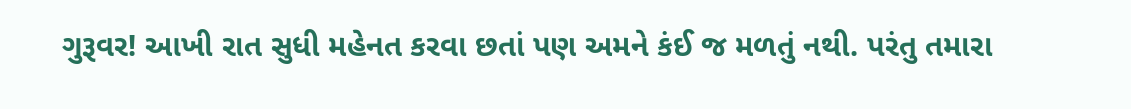ગુરૂવર! આખી રાત સુધી મહેનત કરવા છતાં પણ અમને કંઈ જ મળતું નથી. પરંતુ તમારા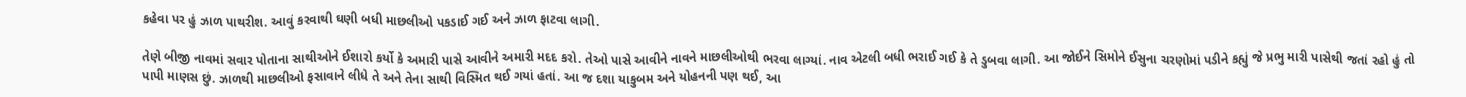કહેવા પર હું ઝાળ પાથરીશ. આવું કરવાથી ઘણી બધી માછલીઓ પકડાઈ ગઈ અને ઝાળ ફાટવા લાગી.

તેણે બીજી નાવમાં સવાર પોતાના સાથીઓને ઈશારો કર્યો કે અમારી પાસે આવીને અમારી મદદ કરો. તેઓ પાસે આવીને નાવને માછલીઓથી ભરવા લાગ્યાં. નાવ એટલી બધી ભરાઈ ગઈ કે તે ડુબવા લાગી. આ જોઈને સિમોને ઈસુના ચરણોમાં પડીને કહ્યું જે પ્રભુ મારી પાસેથી જતાં રહો હું તો પાપી માણસ છું. ઝાળથી માછલીઓ ફસાવાને લીધે તે અને તેના સાથી વિસ્મિત થઈ ગયાં હતાં. આ જ દશા યાકુબમ અને યોહનની પણ થઈ, આ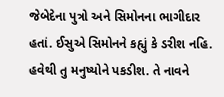જેબેદેના પુત્રો અને સિમોનના ભાગીદાર હતાં. ઈસુએ સિમોનને કહ્યું કે ડરીશ નહિ. હવેથી તુ મનુષ્યોને પકડીશ. તે નાવને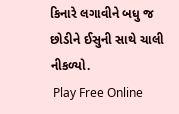કિનારે લગાવીને બધુ જ છોડીને ઈસુની સાથે ચાલી નીકળ્યો.
 Play Free Online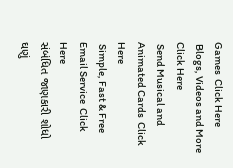Games  Click Here
 Blogs, Videos and More  Click Here
 Send Musical and Animated Cards  Click Here
 Simple, Fast & Free Email Service  Click Here
સંબંધિત જાણકારી શોધો
ઘણું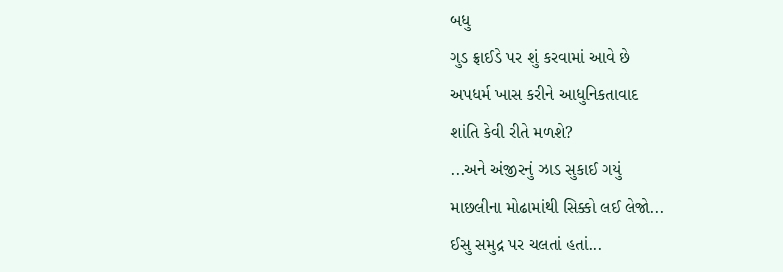બધુ
ગુડ ફ્રાઈડે પર શું કરવામાં આવે છે
અપધર્મ ખાસ કરીને આધુનિકતાવાદ
શાંતિ કેવી રીતે મળશે?
...અને અંજીરનું ઝાડ સુકાઈ ગયું
માછલીના મોઢામાંથી સિક્કો લઈ લેજો...
ઈસુ સમુદ્ર પર ચલતાં હતાં...